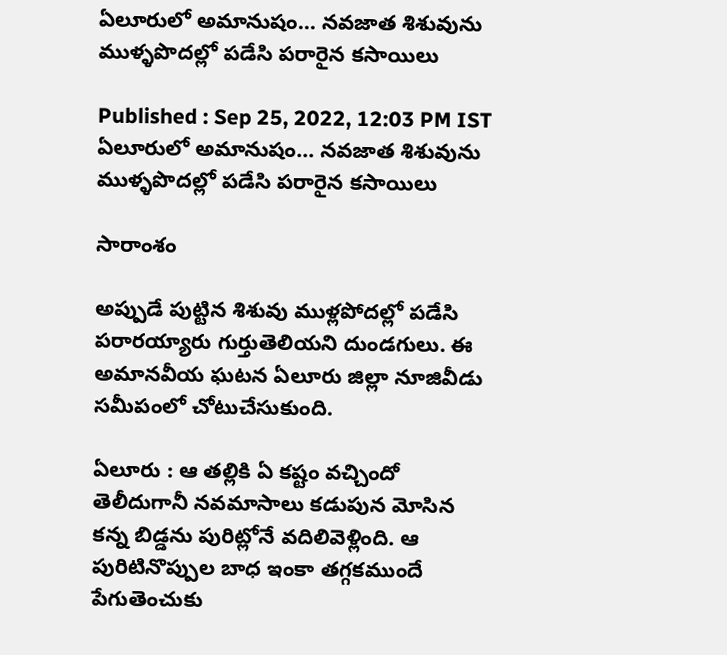ఏలూరులో అమానుషం... నవజాత శిశువును ముళ్ళపొదల్లో పడేసి పరారైన కసాయిలు

Published : Sep 25, 2022, 12:03 PM IST
ఏలూరులో అమానుషం... నవజాత శిశువును ముళ్ళపొదల్లో పడేసి పరారైన కసాయిలు

సారాంశం

అప్పుడే పుట్టిన శిశువు ముళ్లపోదల్లో పడేసి పరారయ్యారు గుర్తుతెలియని దుండగులు. ఈ అమానవీయ ఘటన ఏలూరు జిల్లా నూజివీడు సమీపంలో చోటుచేసుకుంది.

ఏలూరు : ఆ తల్లికి ఏ కష్టం వచ్చిందో తెలీదుగానీ నవమాసాలు కడుపున మోసిన కన్న బిడ్డను పురిట్లోనే వదిలివెళ్లింది. ఆ పురిటినొప్పుల బాధ ఇంకా తగ్గకముందే పేగుతెంచుకు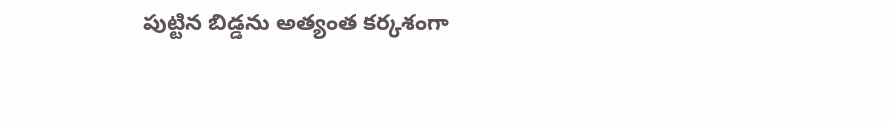పుట్టిన బిడ్డను అత్యంత కర్కశంగా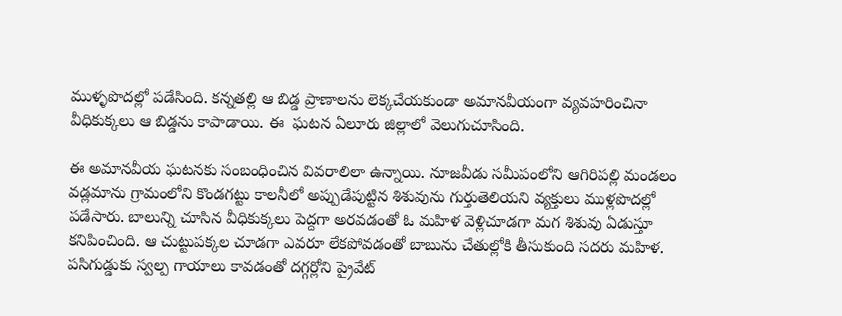ముళ్ళపొదల్లో పడేసింది. కన్నతల్లి ఆ బిడ్డ ప్రాణాలను లెక్కచేయకుండా అమానవీయంగా వ్యవహరించినా వీధికుక్కలు ఆ బిడ్డను కాపాడాయి. ఈ  ఘటన ఏలూరు జిల్లాలో వెలుగుచూసింది.

ఈ అమానవీయ ఘటనకు సంబంధించిన వివరాలిలా ఉన్నాయి. నూజవీడు సమీపంలోని ఆగిరిపల్లి మండలం వడ్లమాను గ్రామంలోని కొండగట్టు కాలనీలో అప్పుడేపుట్టిన శిశువును గుర్తుతెలియని వ్యక్తులు ముళ్లపొదల్లో పడేసారు. బాలున్ని చూసిన వీధికుక్కలు పెద్దగా అరవడంతో ఓ మహిళ వెళ్లిచూడగా మగ శిశువు ఏడుస్తూ కనిపించింది. ఆ చుట్టుపక్కల చూడగా ఎవరూ లేకపోవడంతో బాబును చేతుల్లోకి తీసుకుంది సదరు మహిళ. పసిగుడ్డుకు స్వల్ప గాయాలు కావడంతో దగ్గర్లోని ప్రైవేట్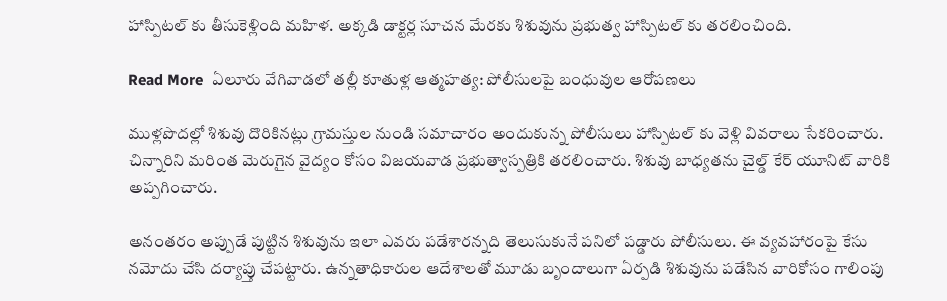హాస్పిటల్ కు తీసుకెళ్లింది మహిళ. అక్కడి డాక్టర్ల సూచన మేరకు శిశువును ప్రభుత్వ హాస్పిటల్ కు తరలించింది.

Read More  ఏలూరు వేగివాడలో తల్లీ కూతుళ్ల ఆత్మహత్య: పోలీసులపై బంధువుల ఆరోపణలు

ముళ్లపొదల్లో శిశువు దొరికినట్లు గ్రామస్తుల నుండి సమాచారం అందుకున్న పోలీసులు హాస్పిటల్ కు వెళ్లి వివరాలు సేకరించారు. చిన్నారిని మరింత మెరుగైన వైద్యం కోసం విజయవాడ ప్రభుత్వాస్పత్రికి తరలించారు. శిశువు బాధ్యతను చైల్డ్ కేర్ యూనిట్ వారికి అప్పగించారు.

అనంతరం అప్పుడే పుట్టిన శిశువును ఇలా ఎవరు పడేశారన్నది తెలుసుకునే పనిలో పడ్డారు పోలీసులు. ఈ వ్యవహారంపై కేసు నమోదు చేసి దర్యాప్తు చేపట్టారు. ఉన్నతాధికారుల ఆదేశాలతో మూడు బృందాలుగా ఏర్పడి శిశువును పడేసిన వారికోసం గాలింపు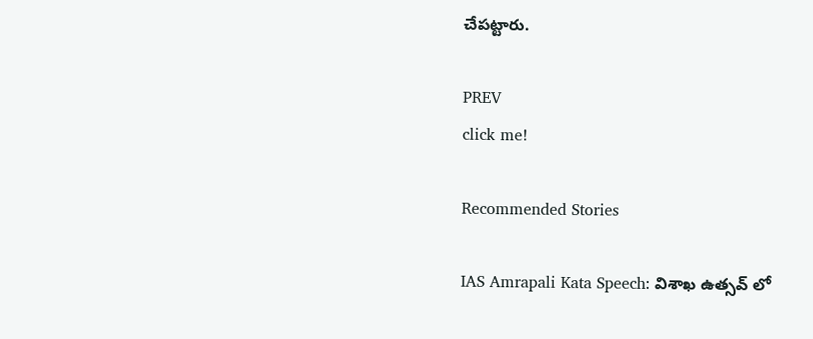చేపట్టారు.

PREV
click me!

Recommended Stories

IAS Amrapali Kata Speech: విశాఖ ఉత్సవ్ లో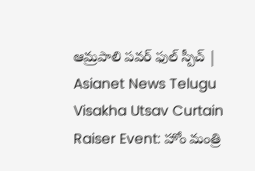ఆమ్రపాలి పవర్ ఫుల్ స్పీచ్ | Asianet News Telugu
Visakha Utsav Curtain Raiser Event: హోం మంత్రి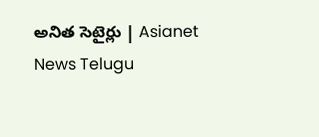అనిత సెటైర్లు | Asianet News Telugu